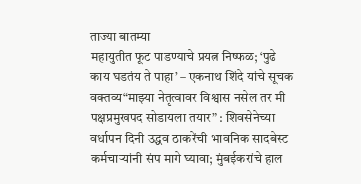ताज्या बातम्या
महायुतीत फूट पाडण्याचे प्रयत्न निष्फळ; ‘पुढे काय घडतंय ते पाहा’ – एकनाथ शिंदे यांचे सूचक वक्तव्य“माझ्या नेतृत्वावर विश्वास नसेल तर मी पक्षप्रमुखपद सोडायला तयार” : शिवसेनेच्या वर्धापन दिनी उद्धव ठाकरेंची भावनिक सादबेस्ट कर्मचाऱ्यांनी संप मागे घ्यावा; मुंबईकरांचे हाल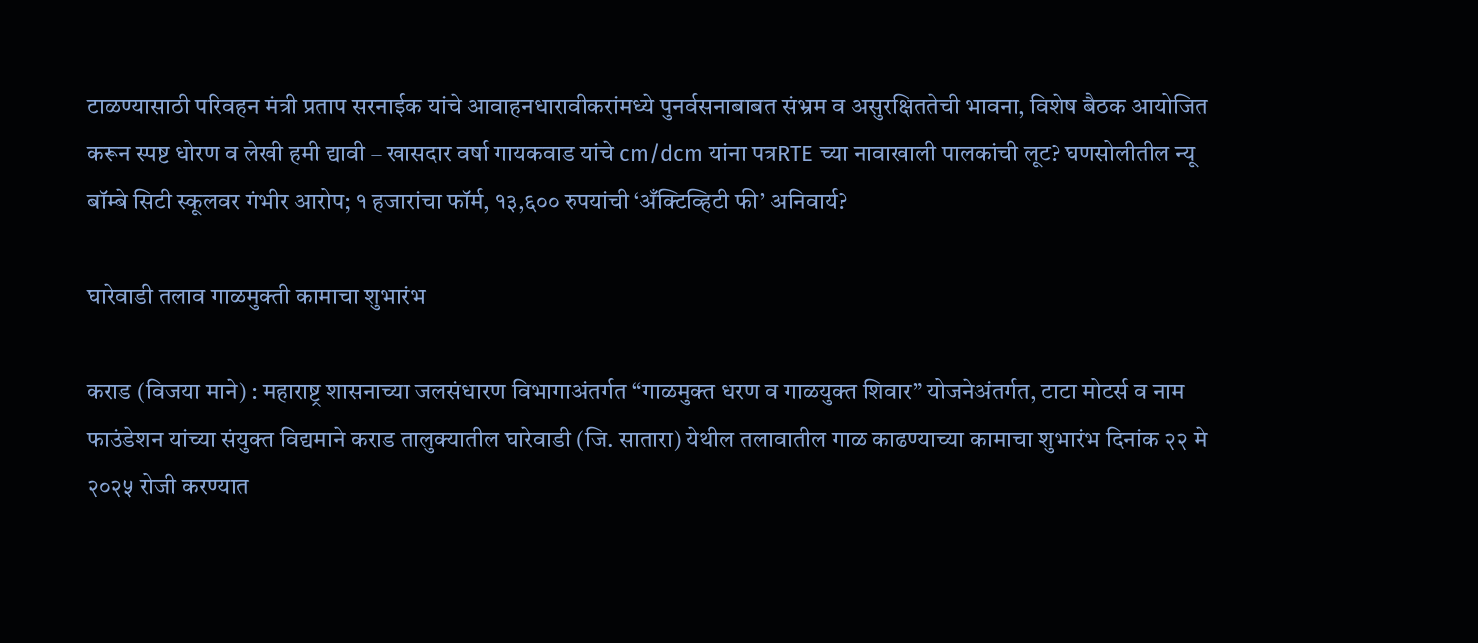टाळण्यासाठी परिवहन मंत्री प्रताप सरनाईक यांचे आवाहनधारावीकरांमध्ये पुनर्वसनाबाबत संभ्रम व असुरक्षिततेची भावना, विशेष बैठक आयोजित करून स्पष्ट धोरण व लेखी हमी द्यावी – खासदार वर्षा गायकवाड यांचे cm/dcm यांना पत्रRTE च्या नावाखाली पालकांची लूट? घणसोलीतील न्यू बॉम्बे सिटी स्कूलवर गंभीर आरोप; १ हजारांचा फॉर्म, १३,६०० रुपयांची ‘अँक्टिव्हिटी फी’ अनिवार्य?

घारेवाडी तलाव गाळमुक्ती कामाचा शुभारंभ

कराड (विजया माने) : महाराष्ट्र शासनाच्या जलसंधारण विभागाअंतर्गत “गाळमुक्त धरण व गाळयुक्त शिवार” योजनेअंतर्गत, टाटा मोटर्स व नाम फाउंडेशन यांच्या संयुक्त विद्यमाने कराड तालुक्यातील घारेवाडी (जि. सातारा) येथील तलावातील गाळ काढण्याच्या कामाचा शुभारंभ दिनांक २२ मे २०२५ रोजी करण्यात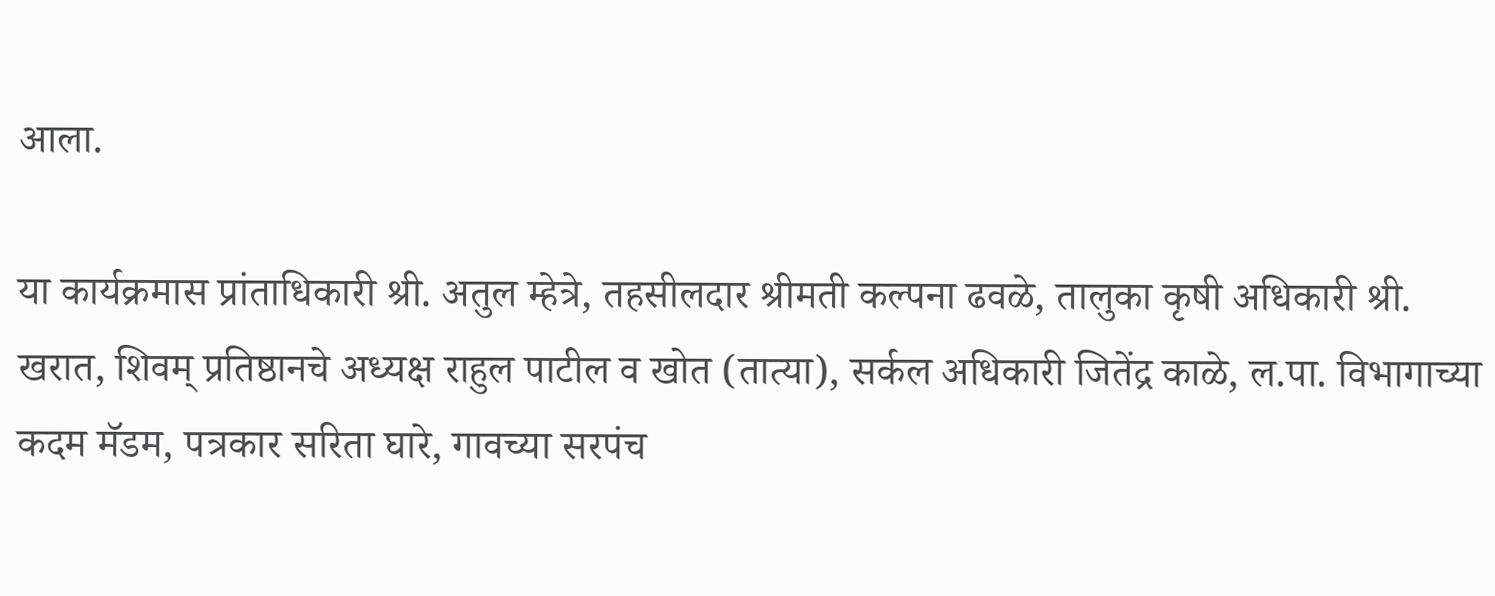आला.

या कार्यक्रमास प्रांताधिकारी श्री. अतुल म्हेत्रे, तहसीलदार श्रीमती कल्पना ढवळे, तालुका कृषी अधिकारी श्री. खरात, शिवम् प्रतिष्ठानचे अध्यक्ष राहुल पाटील व खोत (तात्या), सर्कल अधिकारी जितेंद्र काळे, ल.पा. विभागाच्या कदम मॅडम, पत्रकार सरिता घारे, गावच्या सरपंच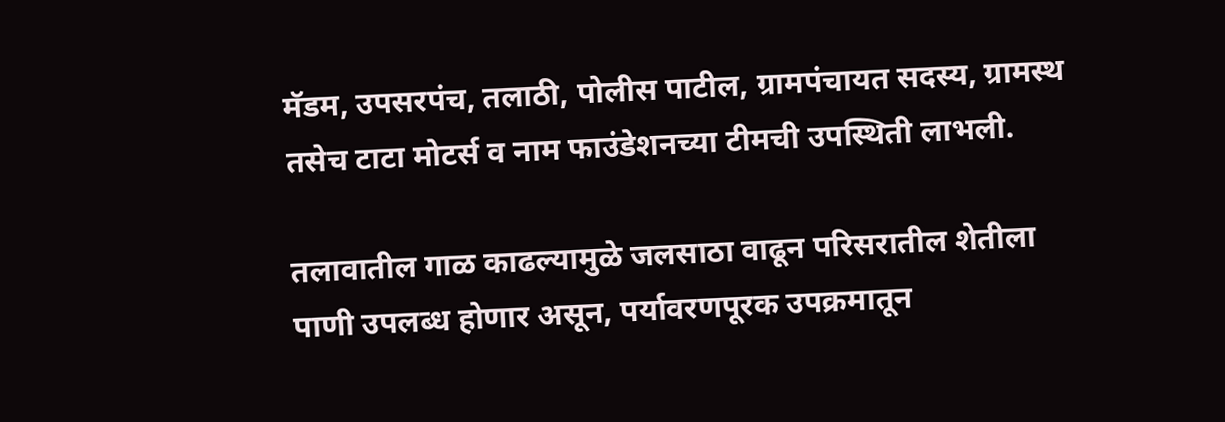मॅडम, उपसरपंच, तलाठी, पोलीस पाटील, ग्रामपंचायत सदस्य, ग्रामस्थ तसेच टाटा मोटर्स व नाम फाउंडेशनच्या टीमची उपस्थिती लाभली.

तलावातील गाळ काढल्यामुळे जलसाठा वाढून परिसरातील शेतीला पाणी उपलब्ध होणार असून, पर्यावरणपूरक उपक्रमातून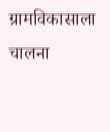ग्रामविकासाला चालना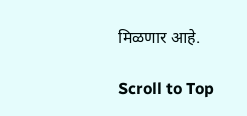मिळणार आहे.

Scroll to Top